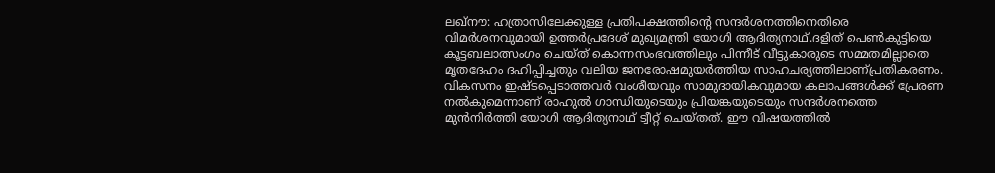ലഖ്നൗ: ഹത്രാസിലേക്കുള്ള പ്രതിപക്ഷത്തിന്റെ സന്ദർശനത്തിനെതിരെ വിമർശനവുമായി ഉത്തർപ്രദേശ് മുഖ്യമന്ത്രി യോഗി ആദിത്യനാഥ്.ദളിത് പെൺകുട്ടിയെ കൂട്ടബലാത്സംഗം ചെയ്ത് കൊന്നസംഭവത്തിലും പിന്നീട് വീട്ടുകാരുടെ സമ്മതമില്ലാതെ മൃതദേഹം ദഹിപ്പിച്ചതും വലിയ ജനരോഷമുയർത്തിയ സാഹചര്യത്തിലാണ്പ്രതികരണം. വികസനം ഇഷ്ടപ്പെടാത്തവർ വംശീയവും സാമുദായികവുമായ കലാപങ്ങൾക്ക് പ്രേരണ നൽകുമെന്നാണ് രാഹുൽ ഗാന്ധിയുടെയും പ്രിയങ്കയുടെയും സന്ദർശനത്തെ മുൻനിർത്തി യോഗി ആദിത്യനാഥ് ട്വീറ്റ് ചെയ്തത്. ഈ വിഷയത്തിൽ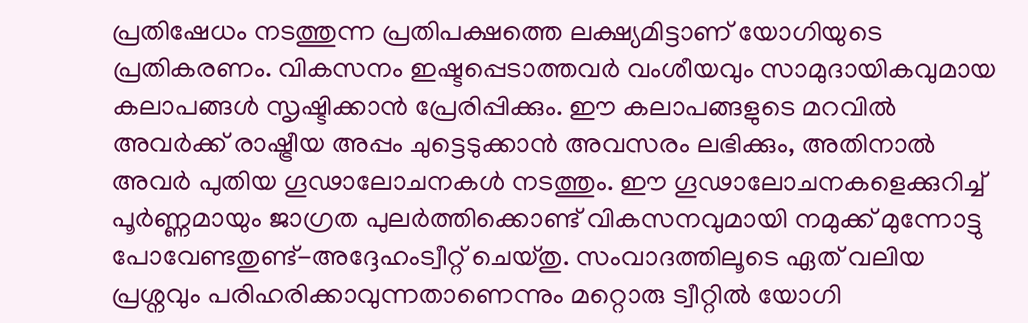പ്രതിഷേധം നടത്തുന്ന പ്രതിപക്ഷത്തെ ലക്ഷ്യമിട്ടാണ് യോഗിയുടെ പ്രതികരണം. വികസനം ഇഷ്ടപ്പെടാത്തവർ വംശീയവും സാമുദായികവുമായ കലാപങ്ങൾ സൃഷ്ടിക്കാൻ പ്രേരിപ്പിക്കും. ഈ കലാപങ്ങളുടെ മറവിൽ അവർക്ക് രാഷ്ട്രീയ അപ്പം ചുട്ടെടുക്കാൻ അവസരം ലഭിക്കും, അതിനാൽ അവർ പുതിയ ഗൂഢാലോചനകൾ നടത്തും. ഈ ഗൂഢാലോചനകളെക്കുറിച്ച് പൂർണ്ണമായും ജാഗ്രത പുലർത്തിക്കൊണ്ട് വികസനവുമായി നമുക്ക് മുന്നോട്ടു പോവേണ്ടതുണ്ട്-അദ്ദേഹംട്വീറ്റ് ചെയ്തു. സംവാദത്തിലൂടെ ഏത് വലിയ പ്രശ്നവും പരിഹരിക്കാവുന്നതാണെന്നും മറ്റൊരു ട്വീറ്റിൽ യോഗി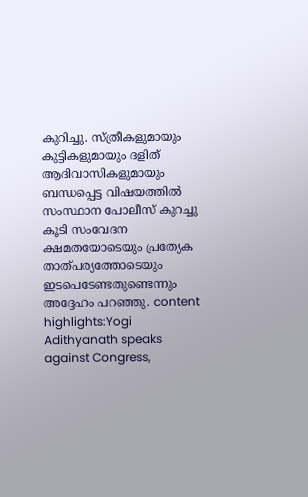കുറിച്ചു. സ്ത്രീകളുമായും കുട്ടികളുമായും ദളിത് ആദിവാസികളുമായും ബന്ധപ്പെട്ട വിഷയത്തിൽ സംസ്ഥാന പോലീസ് കുറച്ചു കൂടി സംവേദന ക്ഷമതയോടെയും പ്രത്യേക താത്പര്യത്തോടെയും ഇടപെടേണ്ടതുണ്ടെന്നും അദ്ദേഹം പറഞ്ഞു. content highlights:Yogi Adithyanath speaks against Congress,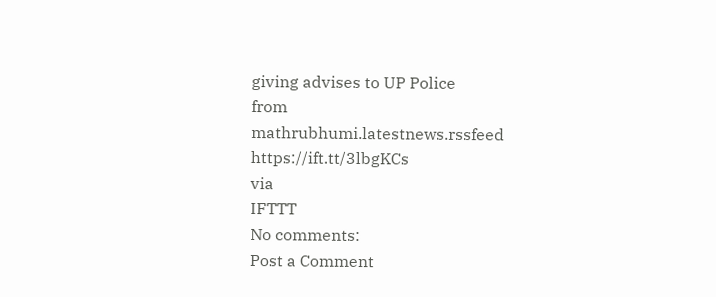giving advises to UP Police
from mathrubhumi.latestnews.rssfeed https://ift.tt/3lbgKCs
via
IFTTT
No comments:
Post a Comment